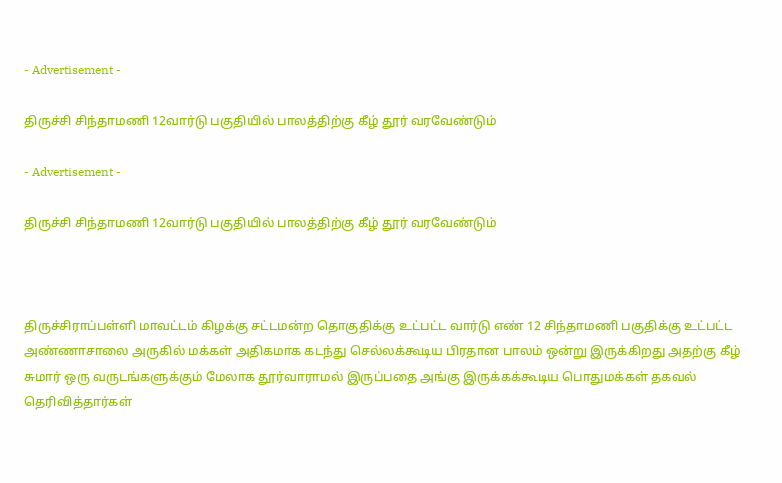- Advertisement -

திருச்சி சிந்தாமணி 12வார்டு பகுதியில் பாலத்திற்கு கீழ் தூர் வரவேண்டும்

- Advertisement -

திருச்சி சிந்தாமணி 12வார்டு பகுதியில் பாலத்திற்கு கீழ் தூர் வரவேண்டும்



திருச்சிராப்பள்ளி மாவட்டம் கிழக்கு சட்டமன்ற தொகுதிக்கு உட்பட்ட வார்டு எண் 12 சிந்தாமணி பகுதிக்கு உட்பட்ட அண்ணாசாலை அருகில் மக்கள் அதிகமாக கடந்து செல்லக்கூடிய பிரதான பாலம் ஒன்று இருக்கிறது அதற்கு கீழ் சுமார் ஒரு வருடங்களுக்கும் மேலாக தூர்வாராமல் இருப்பதை அங்கு இருக்கக்கூடிய பொதுமக்கள் தகவல் தெரிவித்தார்கள்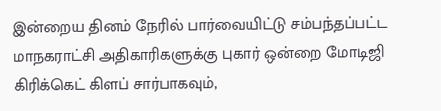இன்றைய தினம் நேரில் பார்வையிட்டு சம்பந்தப்பட்ட மாநகராட்சி அதிகாரிகளுக்கு புகார் ஒன்றை மோடிஜி கிரிக்கெட் கிளப் சார்பாகவும்,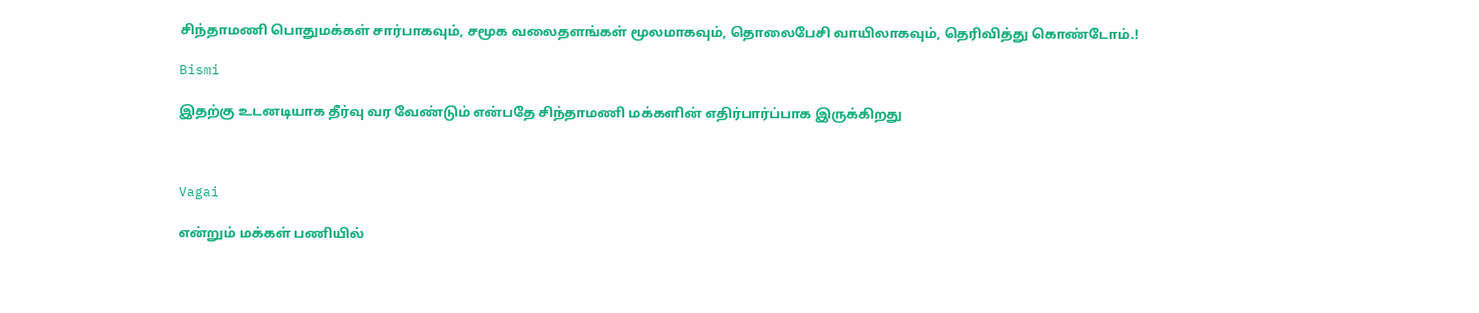சிந்தாமணி பொதுமக்கள் சார்பாகவும், சமூக வலைதளங்கள் மூலமாகவும், தொலைபேசி வாயிலாகவும், தெரிவித்து கொண்டோம்.!

Bismi

இதற்கு உடனடியாக தீர்வு வர வேண்டும் என்பதே சிந்தாமணி மக்களின் எதிர்பார்ப்பாக இருக்கிறது



Vagai

என்றும் மக்கள் பணியில்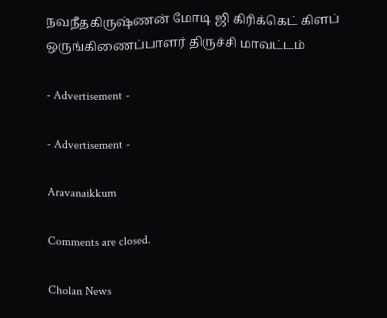நவநீதகிருஷ்ணன் மோடி ஜி கிரிக்கெட் கிளப் ஒருங்கிணைப்பாளர் திருச்சி மாவட்டம்

- Advertisement -

- Advertisement -

Aravanaikkum

Comments are closed.

Cholan News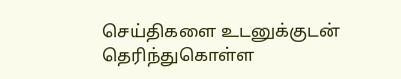செய்திகளை உடனுக்குடன் தெரிந்துகொள்ள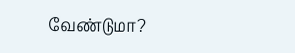வேண்டுமா?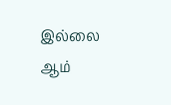இல்லை ஆம்